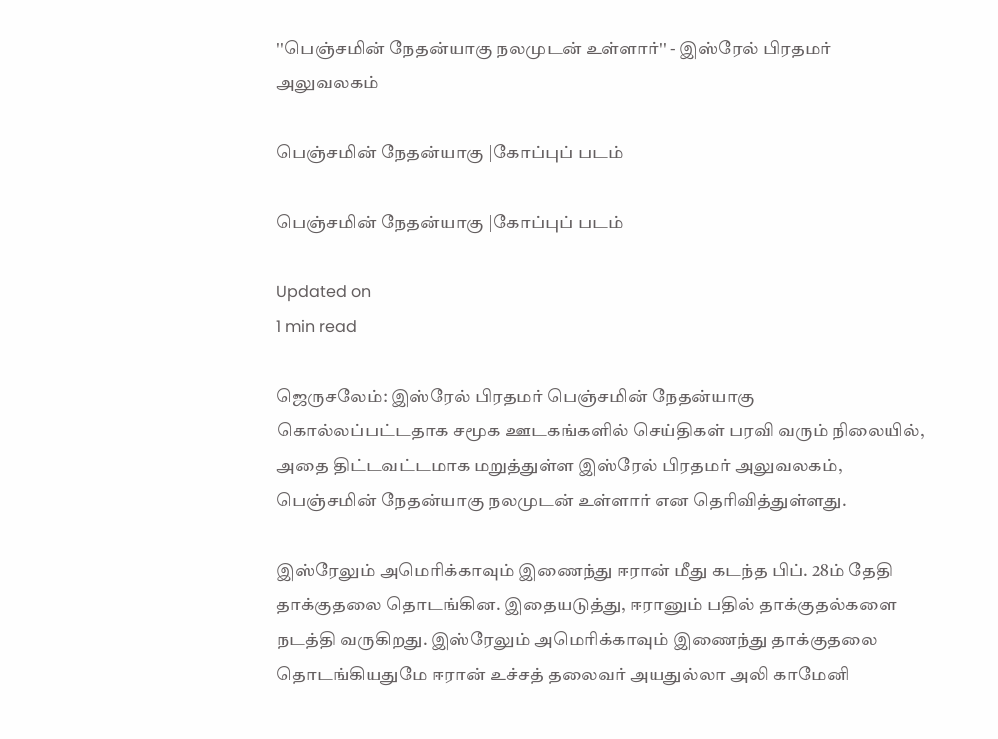''பெஞ்சமின் நேதன்யாகு நலமுடன் உள்ளார்'' - இஸ்ரேல் பிரதமர் அலுவலகம்

பெஞ்சமின் நேதன்யாகு |கோப்புப் படம்

பெஞ்சமின் நேதன்யாகு |கோப்புப் படம்

Updated on
1 min read

ஜெருசலேம்: இஸ்ரேல் பிரதமர் பெஞ்சமின் நேதன்யாகு கொல்லப்பட்டதாக சமூக ஊடகங்களில் செய்திகள் பரவி வரும் நிலையில், அதை திட்டவட்டமாக மறுத்துள்ள இஸ்ரேல் பிரதமர் அலுவலகம், பெஞ்சமின் நேதன்யாகு நலமுடன் உள்ளார் என தெரிவித்துள்ளது.

இஸ்ரேலும் அமெரிக்காவும் இணைந்து ஈரான் மீது கடந்த பிப். 28ம் தேதி தாக்குதலை தொடங்கின. இதையடுத்து, ஈரானும் பதில் தாக்குதல்களை நடத்தி வருகிறது. இஸ்ரேலும் அமெரிக்காவும் இணைந்து தாக்குதலை தொடங்கியதுமே ஈரான் உச்சத் தலைவர் அயதுல்லா அலி காமேனி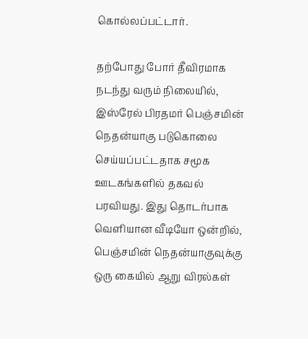கொல்லப்பட்டார்.

தற்போது போர் தீவிரமாக நடந்து வரும் நிலையில், இஸ்ரேல் பிரதமர் பெஞ்சமின் நெதன்யாகு படுகொலை செய்யப்பட்டதாக சமூக ஊடகங்களில் தகவல் பரவியது. இது தொடர்பாக வெளியான வீடியோ ஒன்றில், பெஞ்சமின் நெதன்யாகுவுக்கு ஒரு கையில் ஆறு விரல்கள்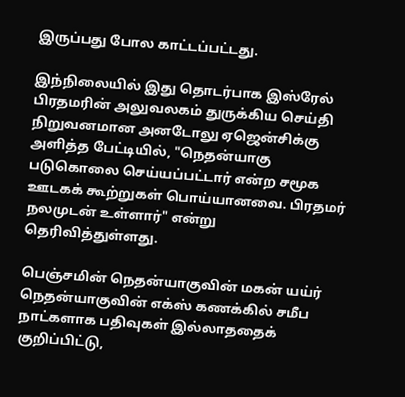இருப்பது போல காட்டப்பட்டது.

இந்நிலையில் இது தொடர்பாக இஸ்ரேல் பிரதமரின் அலுவலகம் துருக்கிய செய்தி நிறுவனமான அனடோலு ஏஜென்சிக்கு அளித்த பேட்டியில், "நெதன்யாகு படுகொலை செய்யப்பட்டார் என்ற சமூக ஊடகக் கூற்றுகள் பொய்யானவை. பிரதமர் நலமுடன் உள்ளார்" என்று தெரிவித்துள்ளது.

பெஞ்சமின் நெதன்யாகுவின் மகன் யய்ர் நெதன்யாகுவின் எக்ஸ் கணக்கில் சமீப நாட்களாக பதிவுகள் இல்லாததைக் குறிப்பிட்டு,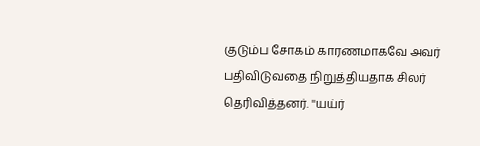குடும்ப சோகம் காரணமாகவே அவர் பதிவிடுவதை நிறுத்தியதாக சிலர் தெரிவித்தனர். ''யய்ர்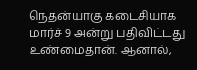நெதன்யாகு கடைசியாக மார்ச் 9 அன்று பதிவிட்டது உண்மைதான். ஆனால்,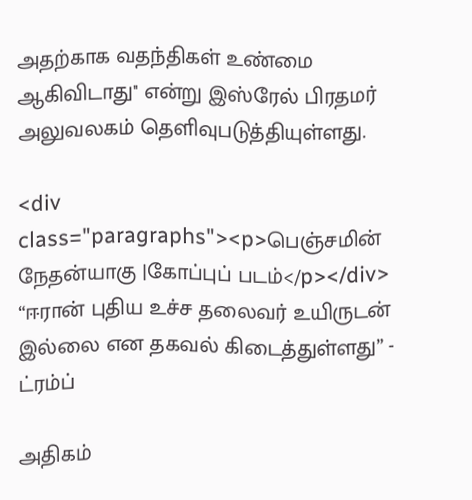அதற்காக வதந்திகள் உண்மை ஆகிவிடாது'' என்று இஸ்ரேல் பிரதமர் அலுவலகம் தெளிவுபடுத்தியுள்ளது.

<div class="paragraphs"><p>பெஞ்சமின் நேதன்யாகு |கோப்புப் படம்</p></div>
“ஈரான் புதிய உச்ச தலைவர் உயிருடன் இல்லை என தகவல் கிடைத்துள்ளது” - ட்ரம்ப்

அதிகம்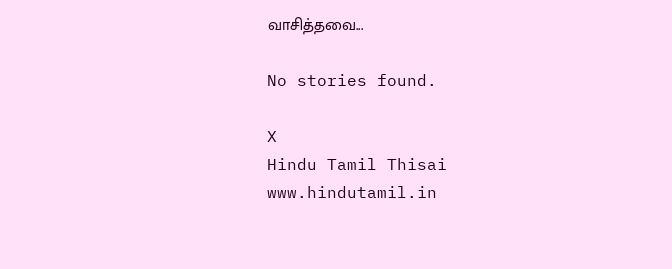வாசித்தவை...

No stories found.

X
Hindu Tamil Thisai
www.hindutamil.in